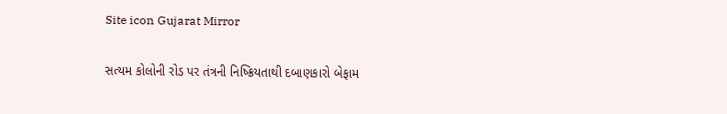Site icon Gujarat Mirror

સત્યમ કોલોની રોડ પર તંત્રની નિષ્ક્રિયતાથી દબાણકારો બેફામ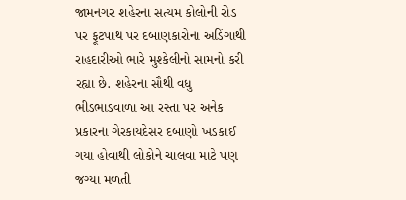જામનગર શહેરના સત્યમ કોલોની રોડ પર ફૂટપાથ પર દબાણકારોના અડિંગાથી રાહદારીઓ ભારે મુશ્કેલીનો સામનો કરી રહ્યા છે. શહેરના સૌથી વધુ ભીડભાડવાળા આ રસ્તા પર અનેક પ્રકારના ગેરકાયદેસર દબાણો ખડકાઈ ગયા હોવાથી લોકોને ચાલવા માટે પણ જગ્યા મળતી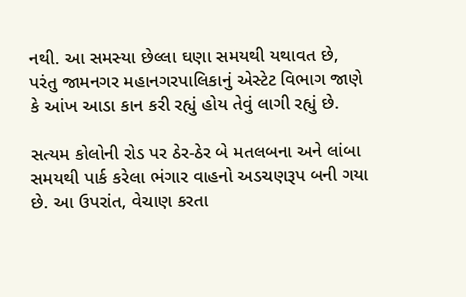નથી. આ સમસ્યા છેલ્લા ઘણા સમયથી યથાવત છે, પરંતુ જામનગર મહાનગરપાલિકાનું એસ્ટેટ વિભાગ જાણે કે આંખ આડા કાન કરી રહ્યું હોય તેવું લાગી રહ્યું છે.

સત્યમ કોલોની રોડ પર ઠેર-ઠેર બે મતલબના અને લાંબા સમયથી પાર્ક કરેલા ભંગાર વાહનો અડચણરૂપ બની ગયા છે. આ ઉપરાંત, વેચાણ કરતા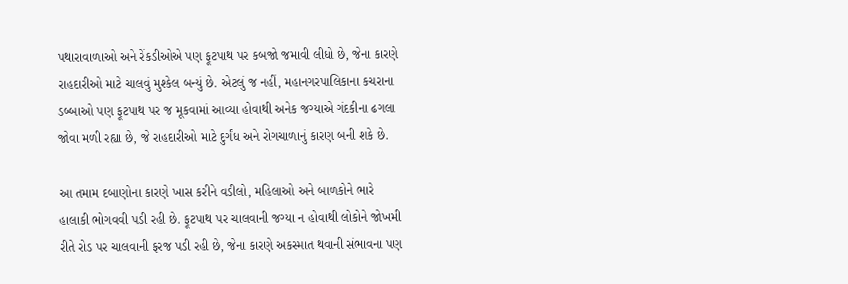પથારાવાળાઓ અને રેંકડીઓએ પણ ફૂટપાથ પર કબજો જમાવી લીધો છે, જેના કારણે રાહદારીઓ માટે ચાલવું મુશ્કેલ બન્યું છે. એટલું જ નહીં, મહાનગરપાલિકાના કચરાના ડબ્બાઓ પણ ફૂટપાથ પર જ મૂકવામાં આવ્યા હોવાથી અનેક જગ્યાએ ગંદકીના ઢગલા જોવા મળી રહ્યા છે, જે રાહદારીઓ માટે દુર્ગંધ અને રોગચાળાનું કારણ બની શકે છે.

આ તમામ દબાણોના કારણે ખાસ કરીને વડીલો, મહિલાઓ અને બાળકોને ભારે હાલાકી ભોગવવી પડી રહી છે. ફૂટપાથ પર ચાલવાની જગ્યા ન હોવાથી લોકોને જોખમી રીતે રોડ પર ચાલવાની ફરજ પડી રહી છે, જેના કારણે અકસ્માત થવાની સંભાવના પણ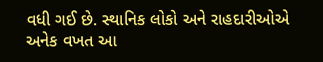વધી ગઈ છે. સ્થાનિક લોકો અને રાહદારીઓએ અનેક વખત આ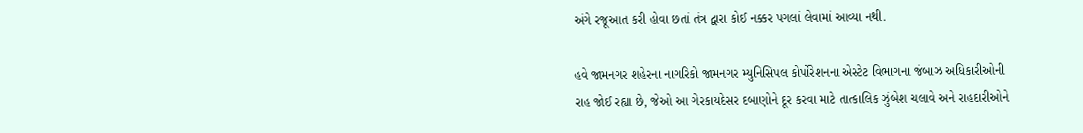અંગે રજૂઆત કરી હોવા છતાં તંત્ર દ્વારા કોઈ નક્કર પગલાં લેવામાં આવ્યા નથી.

હવે જામનગર શહેરના નાગરિકો જામનગર મ્યુનિસિપલ કોર્પોરેશનના એસ્ટેટ વિભાગના જંબાઝ અધિકારીઓની રાહ જોઈ રહ્યા છે, જેઓ આ ગેરકાયદેસર દબાણોને દૂર કરવા માટે તાત્કાલિક ઝુંબેશ ચલાવે અને રાહદારીઓને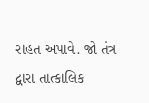રાહત અપાવે. જો તંત્ર દ્વારા તાત્કાલિક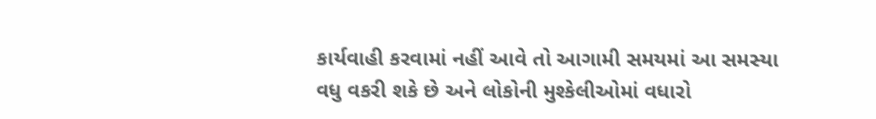કાર્યવાહી કરવામાં નહીં આવે તો આગામી સમયમાં આ સમસ્યા વધુ વકરી શકે છે અને લોકોની મુશ્કેલીઓમાં વધારો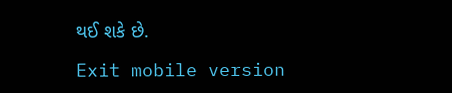થઈ શકે છે.

Exit mobile version